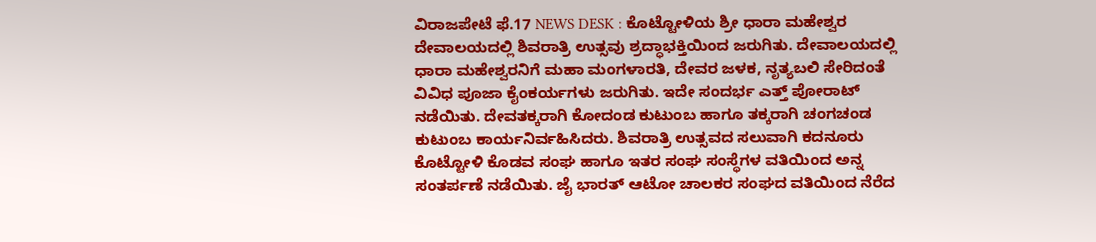ವಿರಾಜಪೇಟೆ ಫೆ.17 NEWS DESK : ಕೊಟ್ಟೋಳಿಯ ಶ್ರೀ ಧಾರಾ ಮಹೇಶ್ವರ ದೇವಾಲಯದಲ್ಲಿ ಶಿವರಾತ್ರಿ ಉತ್ಸವು ಶ್ರದ್ಧಾಭಕ್ತಿಯಿಂದ ಜರುಗಿತು. ದೇವಾಲಯದಲ್ಲಿ ಧಾರಾ ಮಹೇಶ್ವರನಿಗೆ ಮಹಾ ಮಂಗಳಾರತಿ, ದೇವರ ಜಳಕ, ನೃತ್ಯಬಲಿ ಸೇರಿದಂತೆ ವಿವಿಧ ಪೂಜಾ ಕೈಂಕರ್ಯಗಳು ಜರುಗಿತು. ಇದೇ ಸಂದರ್ಭ ಎತ್ತ್ ಪೋರಾಟ್ ನಡೆಯಿತು. ದೇವತಕ್ಕರಾಗಿ ಕೋದಂಡ ಕುಟುಂಬ ಹಾಗೂ ತಕ್ಕರಾಗಿ ಚಂಗಚಂಡ ಕುಟುಂಬ ಕಾರ್ಯನಿರ್ವಹಿಸಿದರು. ಶಿವರಾತ್ರಿ ಉತ್ಸವದ ಸಲುವಾಗಿ ಕದನೂರು ಕೊಟ್ಟೋಳಿ ಕೊಡವ ಸಂಘ ಹಾಗೂ ಇತರ ಸಂಘ ಸಂಸ್ಥೆಗಳ ವತಿಯಿಂದ ಅನ್ನ ಸಂತರ್ಪಣೆ ನಡೆಯಿತು. ಜೈ ಭಾರತ್ ಆಟೋ ಚಾಲಕರ ಸಂಘದ ವತಿಯಿಂದ ನೆರೆದ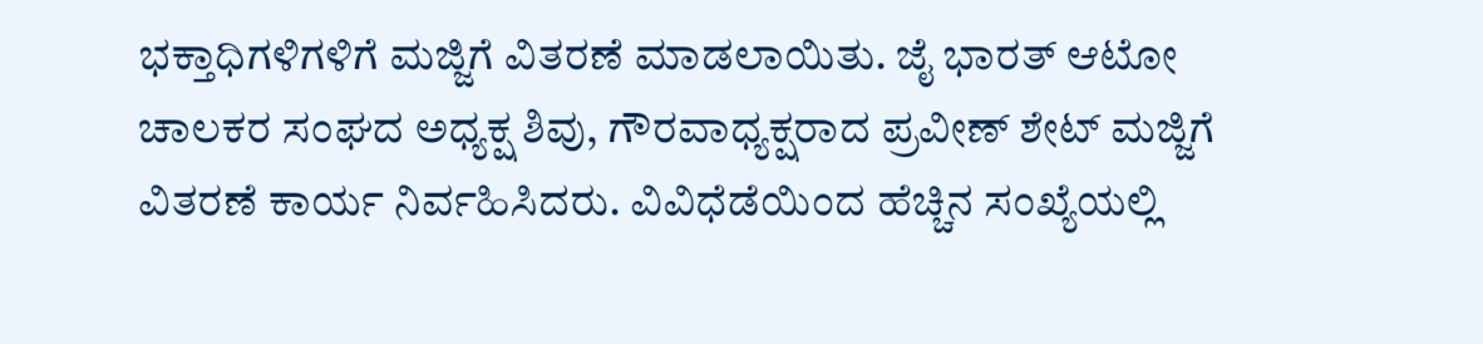ಭಕ್ತಾಧಿಗಳಿಗಳಿಗೆ ಮಜ್ಜಿಗೆ ವಿತರಣೆ ಮಾಡಲಾಯಿತು. ಜೈ ಭಾರತ್ ಆಟೋ ಚಾಲಕರ ಸಂಘದ ಅಧ್ಯಕ್ಷ ಶಿವು, ಗೌರವಾಧ್ಯಕ್ಷರಾದ ಪ್ರವೀಣ್ ಶೇಟ್ ಮಜ್ಜಿಗೆ ವಿತರಣೆ ಕಾರ್ಯ ನಿರ್ವಹಿಸಿದರು. ವಿವಿಧೆಡೆಯಿಂದ ಹೆಚ್ಚಿನ ಸಂಖ್ಯೆಯಲ್ಲಿ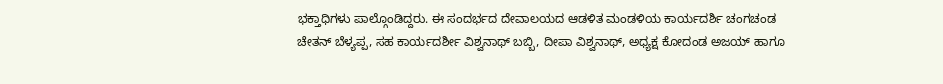ಭಕ್ತಾಧಿಗಳು ಪಾಲ್ಗೊಂಡಿದ್ದರು. ಈ ಸಂದರ್ಭದ ದೇವಾಲಯದ ಆಡಳಿತ ಮಂಡಳಿಯ ಕಾರ್ಯದರ್ಶಿ ಚಂಗಚಂಡ ಚೇತನ್ ಬೆಳ್ಯಪ್ಪ, ಸಹ ಕಾರ್ಯದರ್ಶೀ ವಿಶ್ವನಾಥ್ ಬಬ್ಬಿ, ದೀಪಾ ವಿಶ್ವನಾಥ್, ಅಧ್ಯಕ್ಷ ಕೋದಂಡ ಅಜಯ್ ಹಾಗೂ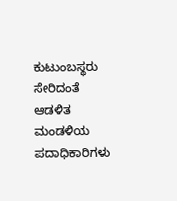ಕುಟುಂಬಸ್ಥರು ಸೇರಿದಂತೆ ಆಡಳಿತ ಮಂಡಳಿಯ ಪದಾಧಿಕಾರಿಗಳು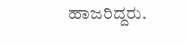ಹಾಜರಿದ್ದರು.